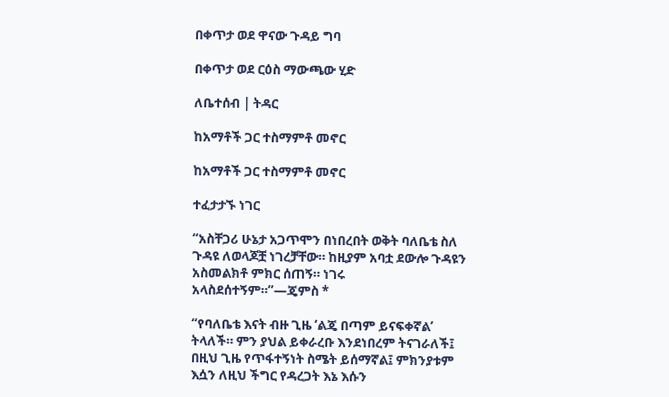በቀጥታ ወደ ዋናው ጉዳይ ግባ

በቀጥታ ወደ ርዕስ ማውጫው ሂድ

ለቤተሰብ | ትዳር

ከአማቶች ጋር ተስማምቶ መኖር

ከአማቶች ጋር ተስማምቶ መኖር

ተፈታታኙ ነገር

“አስቸጋሪ ሁኔታ አጋጥሞን በነበረበት ወቅት ባለቤቴ ስለ ጉዳዩ ለወላጆቿ ነገረቻቸው። ከዚያም አባቷ ደውሎ ጉዳዩን አስመልክቶ ምክር ሰጠኝ። ነገሩ አላስደሰተኝም።”—ጄምስ *

“የባለቤቴ እናት ብዙ ጊዜ ‘ልጄ በጣም ይናፍቀኛል’ ትላለች። ምን ያህል ይቀራረቡ እንደነበረም ትናገራለች፤ በዚህ ጊዜ የጥፋተኝነት ስሜት ይሰማኛል፤ ምክንያቱም እሷን ለዚህ ችግር የዳረጋት እኔ እሱን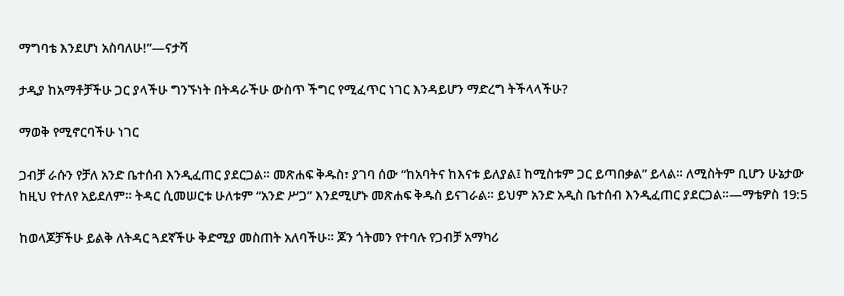ማግባቴ እንደሆነ አስባለሁ!”—ናታሻ

ታዲያ ከአማቶቻችሁ ጋር ያላችሁ ግንኙነት በትዳራችሁ ውስጥ ችግር የሚፈጥር ነገር እንዳይሆን ማድረግ ትችላላችሁ?

ማወቅ የሚኖርባችሁ ነገር

ጋብቻ ራሱን የቻለ አንድ ቤተሰብ እንዲፈጠር ያደርጋል። መጽሐፍ ቅዱስ፣ ያገባ ሰው “ከአባትና ከእናቱ ይለያል፤ ከሚስቱም ጋር ይጣበቃል” ይላል። ለሚስትም ቢሆን ሁኔታው ከዚህ የተለየ አይደለም። ትዳር ሲመሠርቱ ሁለቱም “አንድ ሥጋ” እንደሚሆኑ መጽሐፍ ቅዱስ ይናገራል። ይህም አንድ አዲስ ቤተሰብ እንዲፈጠር ያደርጋል።—ማቴዎስ 19:5

ከወላጆቻችሁ ይልቅ ለትዳር ጓደኛችሁ ቅድሚያ መስጠት አለባችሁ። ጆን ጎትመን የተባሉ የጋብቻ አማካሪ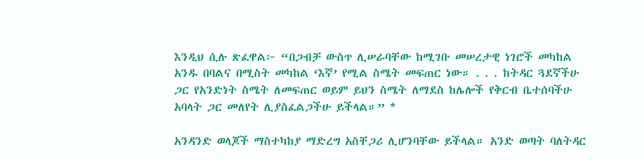እንዲህ ሲሉ ጽፈዋል፦ “በጋብቻ ውስጥ ሊሠራባቸው ከሚገቡ መሠረታዊ ነገሮች መካከል አንዱ በባልና በሚስት መካከል ‘እኛ’ የሚል ስሜት መፍጠር ነው። . . . ከትዳር ጓደኛችሁ ጋር የአንድነት ስሜት ለመፍጠር ወይም ይህን ስሜት ለማደስ ከሌሎች የቅርብ ቤተሰባችሁ አባላት ጋር መለየት ሊያስፈልጋችሁ ይችላል።” *

አንዳንድ ወላጆች ማስተካከያ ማድረግ አስቸጋሪ ሊሆንባቸው ይችላል። አንድ ወጣት ባለትዳር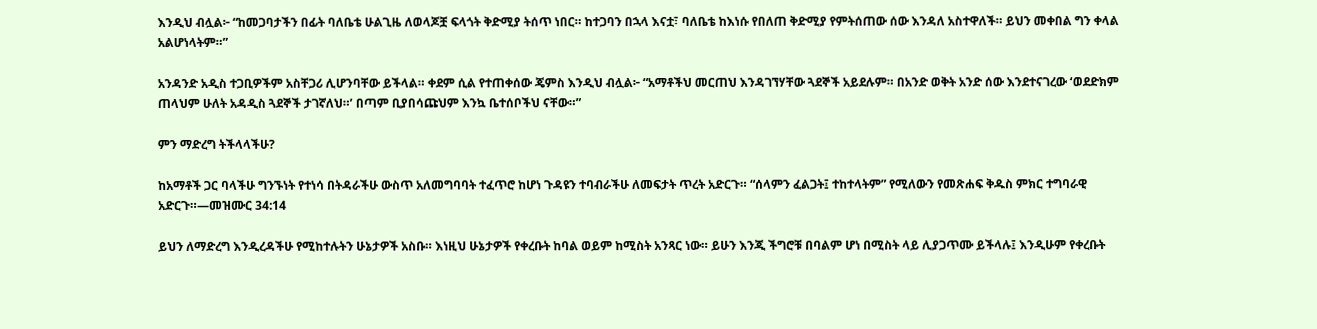እንዲህ ብሏል፦ “ከመጋባታችን በፊት ባለቤቴ ሁልጊዜ ለወላጆቿ ፍላጎት ቅድሚያ ትሰጥ ነበር። ከተጋባን በኋላ እናቷ፣ ባለቤቴ ከእነሱ የበለጠ ቅድሚያ የምትሰጠው ሰው እንዳለ አስተዋለች። ይህን መቀበል ግን ቀላል አልሆነላትም።”

አንዳንድ አዲስ ተጋቢዎችም አስቸጋሪ ሊሆንባቸው ይችላል። ቀደም ሲል የተጠቀሰው ጄምስ እንዲህ ብሏል፦ “አማቶችህ መርጠህ እንዳገኘሃቸው ጓደኞች አይደሉም። በአንድ ወቅት አንድ ሰው እንደተናገረው ‘ወደድክም ጠላህም ሁለት አዳዲስ ጓደኞች ታገኛለህ።’ በጣም ቢያበሳጩህም እንኳ ቤተሰቦችህ ናቸው።”

ምን ማድረግ ትችላላችሁ?

ከአማቶች ጋር ባላችሁ ግንኙነት የተነሳ በትዳራችሁ ውስጥ አለመግባባት ተፈጥሮ ከሆነ ጉዳዩን ተባብራችሁ ለመፍታት ጥረት አድርጉ። “ሰላምን ፈልጋት፤ ተከተላትም” የሚለውን የመጽሐፍ ቅዱስ ምክር ተግባራዊ አድርጉ።—መዝሙር 34:14

ይህን ለማድረግ እንዲረዳችሁ የሚከተሉትን ሁኔታዎች አስቡ። እነዚህ ሁኔታዎች የቀረቡት ከባል ወይም ከሚስት አንጻር ነው። ይሁን እንጂ ችግሮቹ በባልም ሆነ በሚስት ላይ ሊያጋጥሙ ይችላሉ፤ እንዲሁም የቀረቡት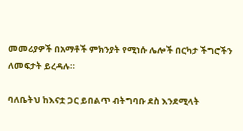መመሪያዎች በአማቶች ምክንያት የሚነሱ ሌሎች በርካታ ችግሮችን ለመፍታት ይረዳሉ።

ባለቤትህ ከእናቷ ጋር ይበልጥ ብትግባቡ ደስ እንደሚላት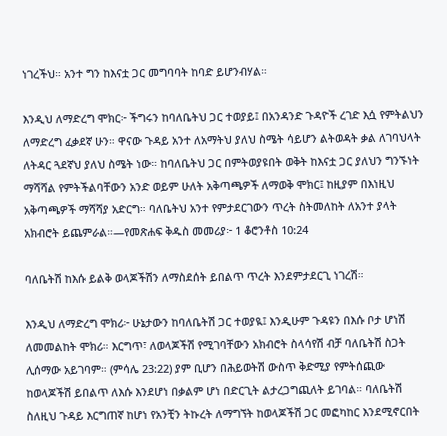ነገረችህ። አንተ ግን ከእናቷ ጋር መግባባት ከባድ ይሆንብሃል።

እንዲህ ለማድረግ ሞክር፦ ችግሩን ከባለቤትህ ጋር ተወያይ፤ በአንዳንድ ጉዳዮች ረገድ እሷ የምትልህን ለማድረግ ፈቃደኛ ሁን። ዋናው ጉዳይ አንተ ለአማትህ ያለህ ስሜት ሳይሆን ልትወዳት ቃል ለገባህላት ለትዳር ጓደኛህ ያለህ ስሜት ነው። ከባለቤትህ ጋር በምትወያዩበት ወቅት ከእናቷ ጋር ያለህን ግንኙነት ማሻሻል የምትችልባቸውን አንድ ወይም ሁለት አቅጣጫዎች ለማወቅ ሞክር፤ ከዚያም በእነዚህ አቅጣጫዎች ማሻሻያ አድርግ። ባለቤትህ አንተ የምታደርገውን ጥረት ስትመለከት ለአንተ ያላት አክብሮት ይጨምራል።—የመጽሐፍ ቅዱስ መመሪያ፦ 1 ቆሮንቶስ 10:24

ባለቤትሽ ከእሱ ይልቅ ወላጆችሽን ለማስደሰት ይበልጥ ጥረት እንደምታደርጊ ነገረሽ።

እንዲህ ለማድረግ ሞክሪ፦ ሁኔታውን ከባለቤትሽ ጋር ተወያዪ፤ እንዲሁም ጉዳዩን በእሱ ቦታ ሆነሽ ለመመልከት ሞክሪ። እርግጥ፣ ለወላጆችሽ የሚገባቸውን አክብሮት ስላሳየሽ ብቻ ባለቤትሽ ስጋት ሊሰማው አይገባም። (ምሳሌ 23:22) ያም ቢሆን በሕይወትሽ ውስጥ ቅድሚያ የምትሰጪው ከወላጆችሽ ይበልጥ ለእሱ እንደሆነ በቃልም ሆነ በድርጊት ልታረጋግጪለት ይገባል። ባለቤትሽ ስለዚህ ጉዳይ እርግጠኛ ከሆነ የአንቺን ትኩረት ለማግኘት ከወላጆችሽ ጋር መፎካከር እንደሚኖርበት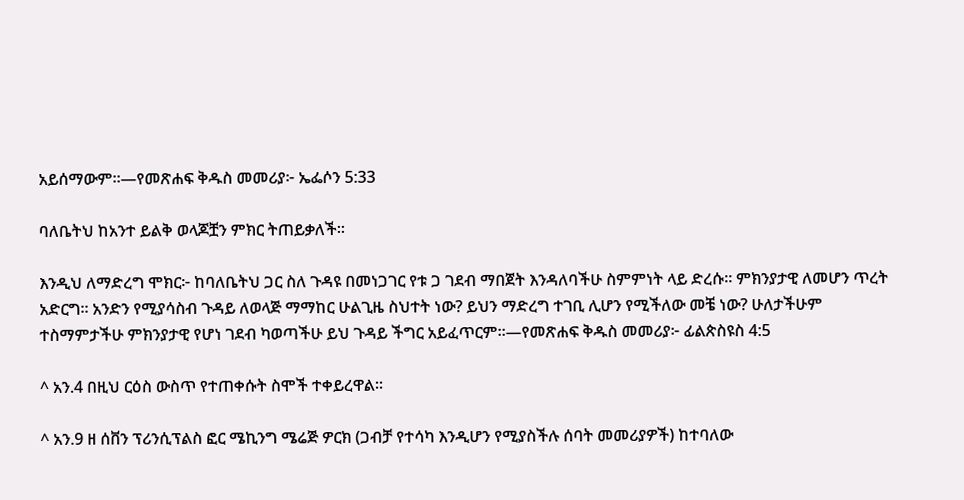አይሰማውም።—የመጽሐፍ ቅዱስ መመሪያ፦ ኤፌሶን 5:33

ባለቤትህ ከአንተ ይልቅ ወላጆቿን ምክር ትጠይቃለች።

እንዲህ ለማድረግ ሞክር፦ ከባለቤትህ ጋር ስለ ጉዳዩ በመነጋገር የቱ ጋ ገደብ ማበጀት እንዳለባችሁ ስምምነት ላይ ድረሱ። ምክንያታዊ ለመሆን ጥረት አድርግ። አንድን የሚያሳስብ ጉዳይ ለወላጅ ማማከር ሁልጊዜ ስህተት ነው? ይህን ማድረግ ተገቢ ሊሆን የሚችለው መቼ ነው? ሁለታችሁም ተስማምታችሁ ምክንያታዊ የሆነ ገደብ ካወጣችሁ ይህ ጉዳይ ችግር አይፈጥርም።—የመጽሐፍ ቅዱስ መመሪያ፦ ፊልጵስዩስ 4:5

^ አን.4 በዚህ ርዕስ ውስጥ የተጠቀሱት ስሞች ተቀይረዋል።

^ አን.9 ዘ ሰቨን ፕሪንሲፕልስ ፎር ሜኪንግ ሜሬጅ ዎርክ (ጋብቻ የተሳካ እንዲሆን የሚያስችሉ ሰባት መመሪያዎች) ከተባለው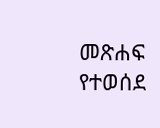መጽሐፍ የተወሰደ